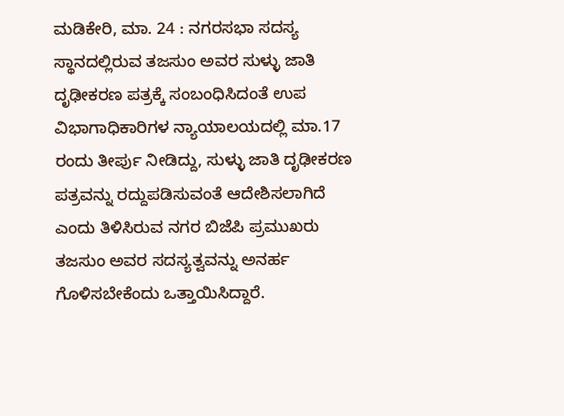ಮಡಿಕೇರಿ, ಮಾ. 24 : ನಗರಸಭಾ ಸದಸ್ಯ ಸ್ಥಾನದಲ್ಲಿರುವ ತಜಸುಂ ಅವರ ಸುಳ್ಳು ಜಾತಿ ದೃಢೀಕರಣ ಪತ್ರಕ್ಕೆ ಸಂಬಂಧಿಸಿದಂತೆ ಉಪ ವಿಭಾಗಾಧಿಕಾರಿಗಳ ನ್ಯಾಯಾಲಯದಲ್ಲಿ ಮಾ.17 ರಂದು ತೀರ್ಪು ನೀಡಿದ್ದು, ಸುಳ್ಳು ಜಾತಿ ದೃಢೀಕರಣ ಪತ್ರವನ್ನು ರದ್ದುಪಡಿಸುವಂತೆ ಆದೇಶಿಸಲಾಗಿದೆ ಎಂದು ತಿಳಿಸಿರುವ ನಗರ ಬಿಜೆಪಿ ಪ್ರಮುಖರು ತಜಸುಂ ಅವರ ಸದಸ್ಯತ್ವವನ್ನು ಅನರ್ಹ ಗೊಳಿಸಬೇಕೆಂದು ಒತ್ತಾಯಿಸಿದ್ದಾರೆ.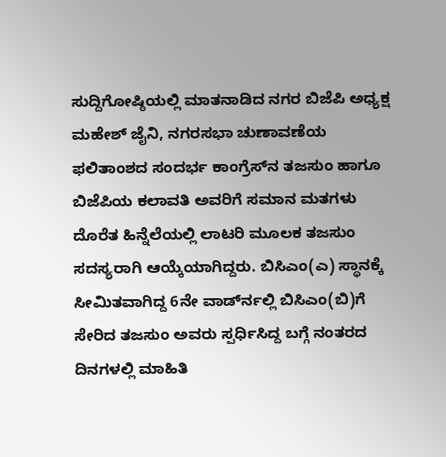ಸುದ್ದಿಗೋಷ್ಠಿಯಲ್ಲಿ ಮಾತನಾಡಿದ ನಗರ ಬಿಜೆಪಿ ಅಧ್ಯಕ್ಷ ಮಹೇಶ್ ಜೈನಿ, ನಗರಸಭಾ ಚುಣಾವಣೆಯ ಫಲಿತಾಂಶದ ಸಂದರ್ಭ ಕಾಂಗ್ರೆಸ್‍ನ ತಜಸುಂ ಹಾಗೂ ಬಿಜೆಪಿಯ ಕಲಾವತಿ ಅವರಿಗೆ ಸಮಾನ ಮತಗಳು ದೊರೆತ ಹಿನ್ನೆಲೆಯಲ್ಲಿ ಲಾಟರಿ ಮೂಲಕ ತಜಸುಂ ಸದಸ್ಯರಾಗಿ ಆಯ್ಕೆಯಾಗಿದ್ದರು. ಬಿಸಿಎಂ(ಎ) ಸ್ಥಾನಕ್ಕೆ ಸೀಮಿತವಾಗಿದ್ದ 6ನೇ ವಾರ್ಡ್‍ನಲ್ಲಿ ಬಿಸಿಎಂ(ಬಿ)ಗೆ ಸೇರಿದ ತಜಸುಂ ಅವರು ಸ್ಪರ್ಧಿಸಿದ್ದ ಬಗ್ಗೆ ನಂತರದ ದಿನಗಳಲ್ಲಿ ಮಾಹಿತಿ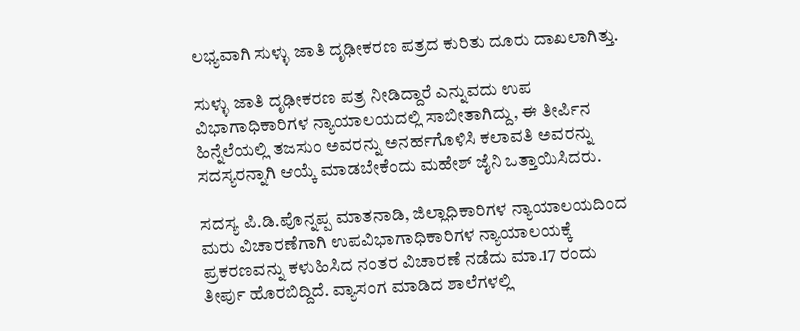ಲಭ್ಯವಾಗಿ ಸುಳ್ಳು ಜಾತಿ ದೃಢೀಕರಣ ಪತ್ರದ ಕುರಿತು ದೂರು ದಾಖಲಾಗಿತ್ತು.

ಸುಳ್ಳು ಜಾತಿ ದೃಢೀಕರಣ ಪತ್ರ ನೀಡಿದ್ದಾರೆ ಎನ್ನುವದು ಉಪ ವಿಭಾಗಾಧಿಕಾರಿಗಳ ನ್ಯಾಯಾಲಯದಲ್ಲಿ ಸಾಬೀತಾಗಿದ್ದು, ಈ ತೀರ್ಪಿನ ಹಿನ್ನೆಲೆಯಲ್ಲಿ ತಜಸುಂ ಅವರನ್ನು ಅನರ್ಹಗೊಳಿಸಿ ಕಲಾವತಿ ಅವರನ್ನು ಸದಸ್ಯರನ್ನಾಗಿ ಆಯ್ಕೆ ಮಾಡಬೇಕೆಂದು ಮಹೇಶ್ ಜೈನಿ ಒತ್ತಾಯಿಸಿದರು.

ಸದಸ್ಯ ಪಿ.ಡಿ.ಪೊನ್ನಪ್ಪ ಮಾತನಾಡಿ, ಜಿಲ್ಲಾಧಿಕಾರಿಗಳ ನ್ಯಾಯಾಲಯದಿಂದ ಮರು ವಿಚಾರಣೆಗಾಗಿ ಉಪವಿಭಾಗಾಧಿಕಾರಿಗಳ ನ್ಯಾಯಾಲಯಕ್ಕೆ ಪ್ರಕರಣವನ್ನು ಕಳುಹಿಸಿದ ನಂತರ ವಿಚಾರಣೆ ನಡೆದು ಮಾ.17 ರಂದು ತೀರ್ಪು ಹೊರಬಿದ್ದಿದೆ. ವ್ಯಾಸಂಗ ಮಾಡಿದ ಶಾಲೆಗಳಲ್ಲಿ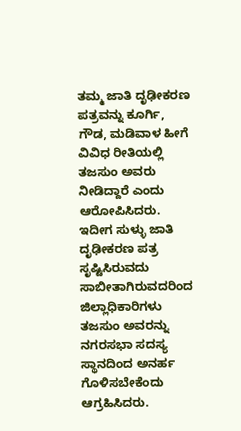ತಮ್ಮ ಜಾತಿ ದೃಢೀಕರಣ ಪತ್ರವನ್ನು ಕೂರ್ಗಿ, ಗೌಡ, ಮಡಿವಾಳ ಹೀಗೆ ವಿವಿಧ ರೀತಿಯಲ್ಲಿ ತಜಸುಂ ಅವರು ನೀಡಿದ್ದಾರೆ ಎಂದು ಆರೋಪಿಸಿದರು. ಇದೀಗ ಸುಳ್ಳು ಜಾತಿ ದೃಢೀಕರಣ ಪತ್ರ ಸೃಷ್ಟಿಸಿರುವದು ಸಾಬೀತಾಗಿರುವದರಿಂದ ಜಿಲ್ಲಾಧಿಕಾರಿಗಳು ತಜಸುಂ ಅವರನ್ನು ನಗರಸಭಾ ಸದಸ್ಯ ಸ್ಥಾನದಿಂದ ಅನರ್ಹ ಗೊಳಿಸಬೇಕೆಂದು ಆಗ್ರಹಿಸಿದರು.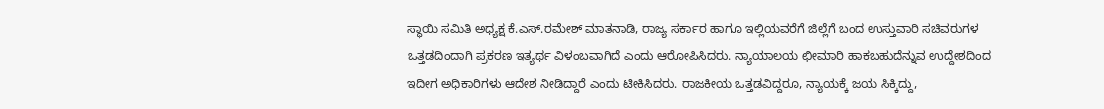ಸ್ಥಾಯಿ ಸಮಿತಿ ಅಧ್ಯಕ್ಷ ಕೆ.ಎಸ್.ರಮೇಶ್ ಮಾತನಾಡಿ, ರಾಜ್ಯ ಸರ್ಕಾರ ಹಾಗೂ ಇಲ್ಲಿಯವರೆಗೆ ಜಿಲ್ಲೆಗೆ ಬಂದ ಉಸ್ತುವಾರಿ ಸಚಿವರುಗಳ ಒತ್ತಡದಿಂದಾಗಿ ಪ್ರಕರಣ ಇತ್ಯರ್ಥ ವಿಳಂಬವಾಗಿದೆ ಎಂದು ಆರೋಪಿಸಿದರು. ನ್ಯಾಯಾಲಯ ಛೀಮಾರಿ ಹಾಕಬಹುದೆನ್ನುವ ಉದ್ದೇಶದಿಂದ ಇದೀಗ ಅಧಿಕಾರಿಗಳು ಆದೇಶ ನೀಡಿದ್ದಾರೆ ಎಂದು ಟೀಕಿಸಿದರು. ರಾಜಕೀಯ ಒತ್ತಡವಿದ್ದರೂ, ನ್ಯಾಯಕ್ಕೆ ಜಯ ಸಿಕ್ಕಿದ್ದು,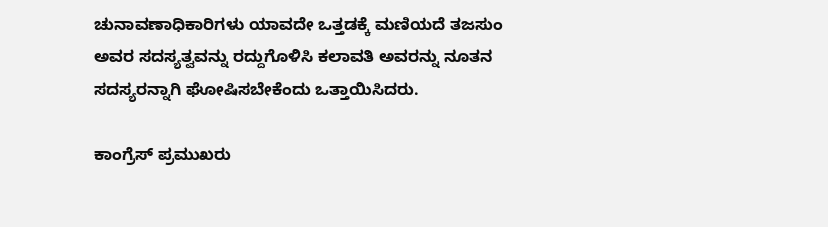ಚುನಾವಣಾಧಿಕಾರಿಗಳು ಯಾವದೇ ಒತ್ತಡಕ್ಕೆ ಮಣಿಯದೆ ತಜಸುಂ ಅವರ ಸದಸ್ಯತ್ವವನ್ನು ರದ್ದುಗೊಳಿಸಿ ಕಲಾವತಿ ಅವರನ್ನು ನೂತನ ಸದಸ್ಯರನ್ನಾಗಿ ಘೋಷಿಸಬೇಕೆಂದು ಒತ್ತಾಯಿಸಿದರು.

ಕಾಂಗ್ರೆಸ್ ಪ್ರಮುಖರು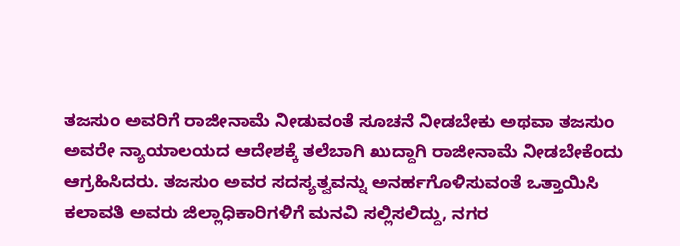ತಜಸುಂ ಅವರಿಗೆ ರಾಜೀನಾಮೆ ನೀಡುವಂತೆ ಸೂಚನೆ ನೀಡಬೇಕು ಅಥವಾ ತಜಸುಂ ಅವರೇ ನ್ಯಾಯಾಲಯದ ಆದೇಶಕ್ಕೆ ತಲೆಬಾಗಿ ಖುದ್ದಾಗಿ ರಾಜೀನಾಮೆ ನೀಡಬೇಕೆಂದು ಆಗ್ರಹಿಸಿದರು. ತಜಸುಂ ಅವರ ಸದಸ್ಯತ್ವವನ್ನು ಅನರ್ಹಗೊಳಿಸುವಂತೆ ಒತ್ತಾಯಿಸಿ ಕಲಾವತಿ ಅವರು ಜಿಲ್ಲಾಧಿಕಾರಿಗಳಿಗೆ ಮನವಿ ಸಲ್ಲಿಸಲಿದ್ದು, ನಗರ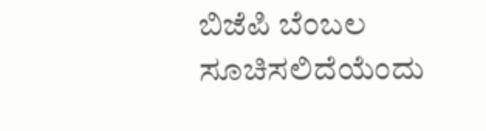ಬಿಜೆಪಿ ಬೆಂಬಲ ಸೂಚಿಸಲಿದೆಯೆಂದು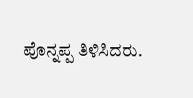ಪೊನ್ನಪ್ಪ ತಿಳಿಸಿದರು.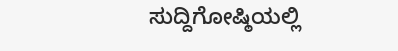ಸುದ್ದಿಗೋಷ್ಠಿಯಲ್ಲಿ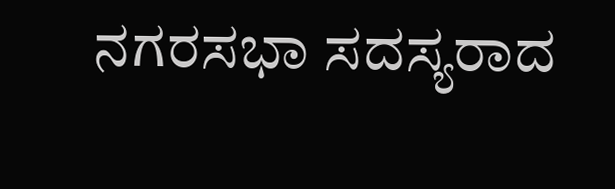ನಗರಸಭಾ ಸದಸ್ಯರಾದ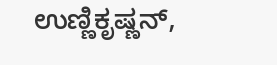ಉಣ್ಣಿಕೃಷ್ಣನ್,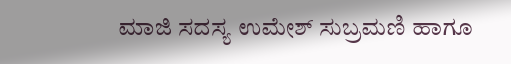ಮಾಜಿ ಸದಸ್ಯ ಉಮೇಶ್ ಸುಬ್ರಮಣಿ ಹಾಗೂ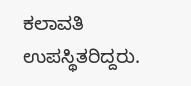ಕಲಾವತಿ ಉಪಸ್ಥಿತರಿದ್ದರು.